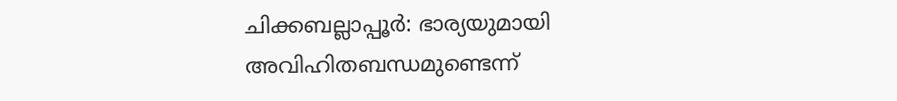ചിക്കബല്ലാപ്പൂർ: ഭാര്യയുമായി അവിഹിതബന്ധമുണ്ടെന്ന്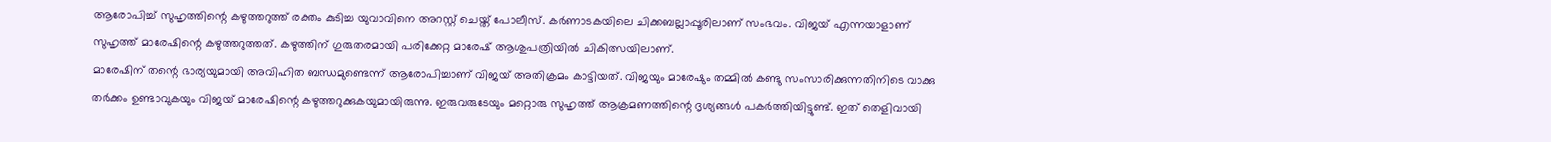ആരോപിച്ച് സുഹൃത്തിന്റെ കഴുത്തറുത്ത് രക്തം കുടിച്ച യുവാവിനെ അറസ്റ്റ് ചെയ്ത് പോലീസ്. കർണാടകയിലെ ചിക്കബല്ലാപ്പൂരിലാണ് സംഭവം. വിജയ് എന്നയാളാണ് സുഹൃത്ത് മാരേഷിന്റെ കഴുത്തറുത്തത്. കഴുത്തിന് ഗുരുതരമായി പരിക്കേറ്റ മാരേഷ് ആശുപത്രിയിൽ ചികിത്സയിലാണ്.
മാരേഷിന് തന്റെ ഭാര്യയുമായി അവിഹിത ബന്ധമുണ്ടെന്ന് ആരോപിച്ചാണ് വിജയ് അതിക്രമം കാട്ടിയത്. വിജയും മാരേഷും തമ്മിൽ കണ്ടു സംസാരിക്കുന്നതിനിടെ വാക്കു തർക്കം ഉണ്ടാവുകയും വിജയ് മാരേഷിന്റെ കഴുത്തറുക്കുകയുമായിരുന്നു. ഇരുവരുടേയും മറ്റൊരു സുഹൃത്ത് ആക്രമണത്തിന്റെ ദൃശ്യങ്ങൾ പകർത്തിയിട്ടുണ്ട്. ഇത് തെളിവായി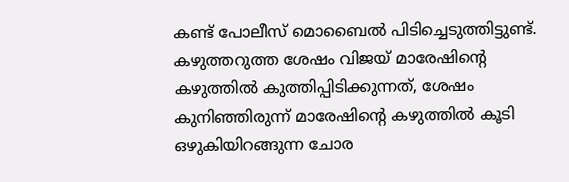കണ്ട് പോലീസ് മൊബൈൽ പിടിച്ചെടുത്തിട്ടുണ്ട്.
കഴുത്തറുത്ത ശേഷം വിജയ് മാരേഷിന്റെ കഴുത്തിൽ കുത്തിപ്പിടിക്കുന്നത്, ശേഷം കുനിഞ്ഞിരുന്ന് മാരേഷിന്റെ കഴുത്തിൽ കൂടി ഒഴുകിയിറങ്ങുന്ന ചോര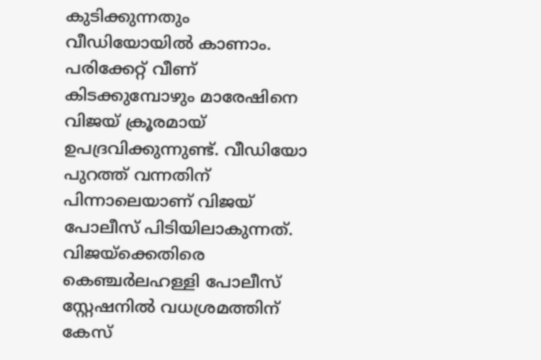കുടിക്കുന്നതും വീഡിയോയിൽ കാണാം. പരിക്കേറ്റ് വീണ് കിടക്കുമ്പോഴും മാരേഷിനെ വിജയ് ക്രൂരമായ് ഉപദ്രവിക്കുന്നുണ്ട്. വീഡിയോ പുറത്ത് വന്നതിന് പിന്നാലെയാണ് വിജയ് പോലീസ് പിടിയിലാകുന്നത്. വിജയ്ക്കെതിരെ കെഞ്ചർലഹള്ളി പോലീസ് സ്റ്റേഷനിൽ വധശ്രമത്തിന് കേസ്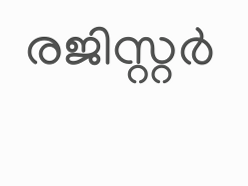രജിസ്റ്റർ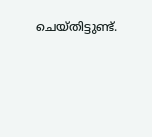ചെയ്തിട്ടുണ്ട്.